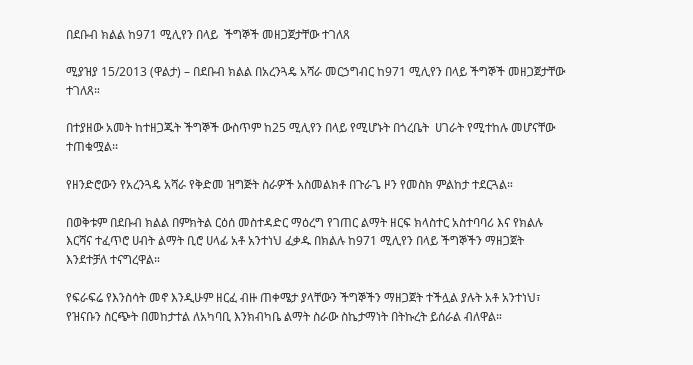በደቡብ ክልል ከ971 ሚሊየን በላይ  ችግኞች መዘጋጀታቸው ተገለጸ

ሚያዝያ 15/2013 (ዋልታ) – በደቡብ ክልል በአረንጓዴ አሻራ መርኃግብር ከ971 ሚሊየን በላይ ችግኞች መዘጋጀታቸው ተገለጸ።

በተያዘው አመት ከተዘጋጁት ችግኞች ውስጥም ከ25 ሚሊየን በላይ የሚሆኑት በጎረቤት  ሀገራት የሚተከሉ መሆናቸው ተጠቁሟል፡፡

የዘንድሮውን የአረንጓዴ አሻራ የቅድመ ዝግጅት ስራዎች አስመልክቶ በጉራጌ ዞን የመስክ ምልከታ ተደርጓል።

በወቅቱም በደቡብ ክልል በምክትል ርዕሰ መስተዳድር ማዕረግ የገጠር ልማት ዘርፍ ክላስተር አስተባባሪ እና የክልሉ እርሻና ተፈጥሮ ሀብት ልማት ቢሮ ሀላፊ አቶ አንተነህ ፈቃዱ በክልሉ ከ971 ሚሊየን በላይ ችግኞችን ማዘጋጀት እንደተቻለ ተናግረዋል።

የፍራፍሬ የእንስሳት መኖ እንዲሁም ዘርፈ ብዙ ጠቀሜታ ያላቸውን ችግኞችን ማዘጋጀት ተችሏል ያሉት አቶ አንተነህ፣ የዝናቡን ስርጭት በመከታተል ለአካባቢ እንክብካቤ ልማት ስራው ስኬታማነት በትኩረት ይሰራል ብለዋል።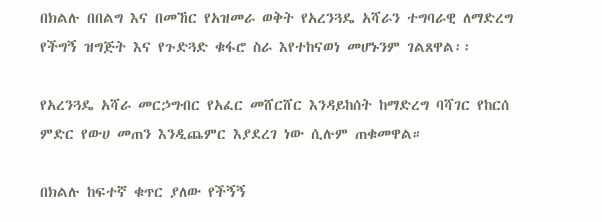በክልሉ በበልግ እና በመኸር የአዝመራ ወቅት የአረንጓዴ አሻራን ተግባራዊ ለማድረግ የችግኝ ዝግጅት እና የጉድጓድ ቁፋሮ ስራ እየተከናወነ መሆኑንም ገልጸዋል፡፡

የአረንጓዴ አሻራ መርኃግብር የአፈር መሸርሸር እንዳይከሰት ከማድረግ ባሻገር የከርሰ ምድር የውሀ መጠን እንዲጨምር እያደረገ ነው ሲሉም ጠቁመዋል።

በክልሉ ከፍተኛ ቁጥር ያለው የችኝኝ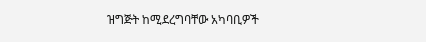ዝግጅት ከሚደረግባቸው አካባቢዎች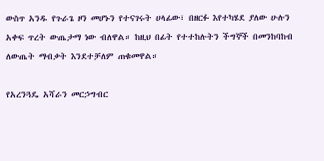ውስጥ አንዱ የጉራጌ ዞን መሆኑን የተናገሩት ሀላፊው፣ በዘርፉ እየተካሄደ ያለው ሁሉን አቀፍ ጥረት ውጤታማ ነው ብለዋል። ከዚህ በፊት የተተከሉትን ችግኞች በመንከባከብ ለውጤት ማብቃት እንደተቻለም ጠቁመዋል።

የአረንጓዴ አሻራን መርኃግብር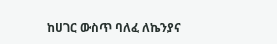ከሀገር ውስጥ ባለፈ ለኬንያና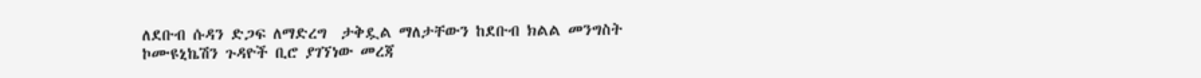ለደቡብ ሱዳን ድጋፍ ለማድረግ  ታቅዷል ማለታቸውን ከደቡብ ክልል መንግስት ኮሙዩኒኬሽን ጉዳዮች ቢሮ ያገኘነው መረጃ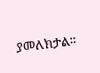ያመለክታል።